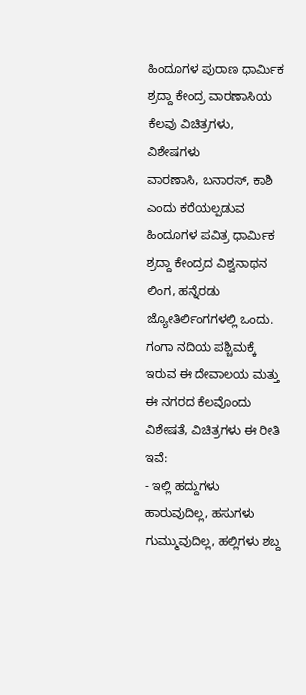ಹಿಂದೂಗಳ ಪುರಾಣ ಧಾರ್ಮಿಕ ಶ್ರದ್ದಾ ಕೇಂದ್ರ ವಾರಣಾಸಿಯ ಕೆಲವು ವಿಚಿತ್ರಗಳು, ವಿಶೇಷಗಳು
ವಾರಣಾಸಿ, ಬನಾರಸ್, ಕಾಶಿ ಎಂದು ಕರೆಯಲ್ಪಡುವ ಹಿಂದೂಗಳ ಪವಿತ್ರ ಧಾರ್ಮಿಕ ಶ್ರದ್ದಾ ಕೇಂದ್ರದ ವಿಶ್ವನಾಥನ ಲಿಂಗ, ಹನ್ನೆರಡು ಜ್ಯೋತಿರ್ಲಿಂಗಗಳಲ್ಲಿ ಒಂದು. ಗಂಗಾ ನದಿಯ ಪಶ್ಚಿಮಕ್ಕೆ ಇರುವ ಈ ದೇವಾಲಯ ಮತ್ತು ಈ ನಗರದ ಕೆಲವೊಂದು ವಿಶೇಷತೆ, ವಿಚಿತ್ರಗಳು ಈ ರೀತಿ ಇವೆ:
- ಇಲ್ಲಿ ಹದ್ದುಗಳು ಹಾರುವುದಿಲ್ಲ, ಹಸುಗಳು ಗುಮ್ಮುವುದಿಲ್ಲ, ಹಲ್ಲಿಗಳು ಶಬ್ದ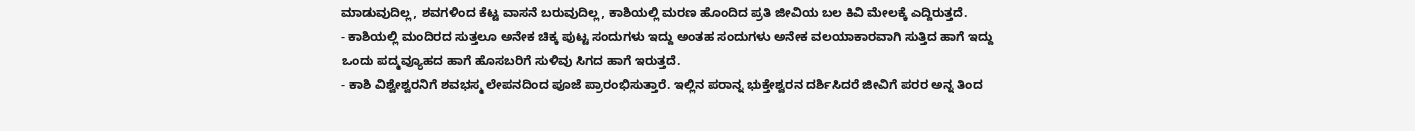ಮಾಡುವುದಿಲ್ಲ, ಶವಗಳಿಂದ ಕೆಟ್ಟ ವಾಸನೆ ಬರುವುದಿಲ್ಲ, ಕಾಶಿಯಲ್ಲಿ ಮರಣ ಹೊಂದಿದ ಪ್ರತಿ ಜೀವಿಯ ಬಲ ಕಿವಿ ಮೇಲಕ್ಕೆ ಎದ್ದಿರುತ್ತದೆ.
- ಕಾಶಿಯಲ್ಲಿ ಮಂದಿರದ ಸುತ್ತಲೂ ಅನೇಕ ಚಿಕ್ಕ ಪುಟ್ಟ ಸಂದುಗಳು ಇದ್ದು ಅಂತಹ ಸಂದುಗಳು ಅನೇಕ ವಲಯಾಕಾರವಾಗಿ ಸುತ್ತಿದ ಹಾಗೆ ಇದ್ದು ಒಂದು ಪದ್ಮವ್ಯೂಹದ ಹಾಗೆ ಹೊಸಬರಿಗೆ ಸುಳಿವು ಸಿಗದ ಹಾಗೆ ಇರುತ್ತದೆ.
- ಕಾಶಿ ವಿಶ್ವೇಶ್ವರನಿಗೆ ಶವಭಸ್ಮ ಲೇಪನದಿಂದ ಪೂಜೆ ಪ್ರಾರಂಭಿಸುತ್ತಾರೆ. ಇಲ್ಲಿನ ಪರಾನ್ನ ಭುಕ್ತೇಶ್ವರನ ದರ್ಶಿಸಿದರೆ ಜೀವಿಗೆ ಪರರ ಅನ್ನ ತಿಂದ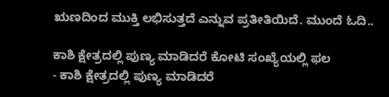ಋಣದಿಂದ ಮುಕ್ತಿ ಲಭಿಸುತ್ತದೆ ಎನ್ನುವ ಪ್ರತೀತಿಯಿದೆ. ಮುಂದೆ ಓದಿ..

ಕಾಶಿ ಕ್ಷೇತ್ರದಲ್ಲಿ ಪುಣ್ಯ ಮಾಡಿದರೆ ಕೋಟಿ ಸಂಖ್ಯೆಯಲ್ಲಿ ಫಲ
- ಕಾಶಿ ಕ್ಷೇತ್ರದಲ್ಲಿ ಪುಣ್ಯ ಮಾಡಿದರೆ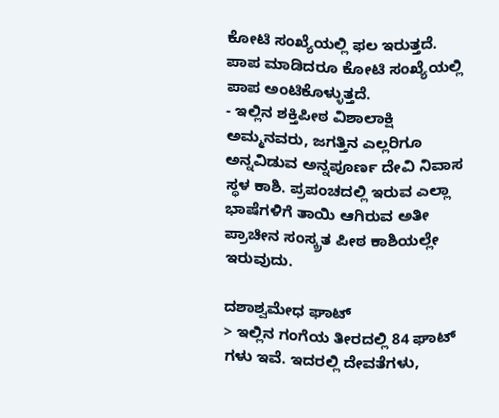ಕೋಟಿ ಸಂಖ್ಯೆಯಲ್ಲಿ ಫಲ ಇರುತ್ತದೆ. ಪಾಪ ಮಾಡಿದರೂ ಕೋಟಿ ಸಂಖ್ಯೆಯಲ್ಲಿ ಪಾಪ ಅಂಟಿಕೊಳ್ಳುತ್ತದೆ.
- ಇಲ್ಲಿನ ಶಕ್ತಿಪೀಠ ವಿಶಾಲಾಕ್ಷಿ ಅಮ್ಮನವರು, ಜಗತ್ತಿನ ಎಲ್ಲರಿಗೂ ಅನ್ನವಿಡುವ ಅನ್ನಪೂರ್ಣ ದೇವಿ ನಿವಾಸ ಸ್ಥಳ ಕಾಶಿ. ಪ್ರಪಂಚದಲ್ಲಿ ಇರುವ ಎಲ್ಲಾ ಭಾಷೆಗಳಿಗೆ ತಾಯಿ ಆಗಿರುವ ಅತೀ ಪ್ರಾಚೀನ ಸಂಸ್ಕ್ರತ ಪೀಠ ಕಾಶಿಯಲ್ಲೇ ಇರುವುದು.

ದಶಾಶ್ವಮೇಧ ಘಾಟ್
> ಇಲ್ಲಿನ ಗಂಗೆಯ ತೀರದಲ್ಲಿ 84 ಘಾಟ್ ಗಳು ಇವೆ. ಇದರಲ್ಲಿ ದೇವತೆಗಳು,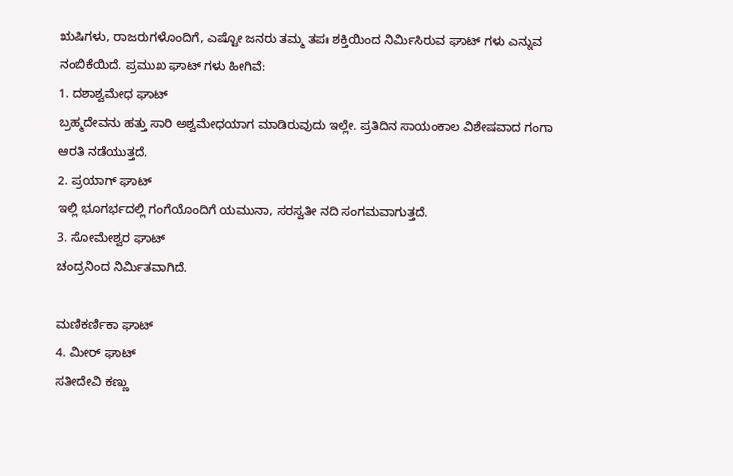ಋಷಿಗಳು, ರಾಜರುಗಳೊಂದಿಗೆ, ಎಷ್ಟೋ ಜನರು ತಮ್ಮ ತಪಃ ಶಕ್ತಿಯಿಂದ ನಿರ್ಮಿಸಿರುವ ಘಾಟ್ ಗಳು ಎನ್ನುವ ನಂಬಿಕೆಯಿದೆ. ಪ್ರಮುಖ ಘಾಟ್ ಗಳು ಹೀಗಿವೆ:
1. ದಶಾಶ್ವಮೇಧ ಘಾಟ್
ಬ್ರಹ್ಮದೇವನು ಹತ್ತು ಸಾರಿ ಅಶ್ವಮೇಧಯಾಗ ಮಾಡಿರುವುದು ಇಲ್ಲೇ. ಪ್ರತಿದಿನ ಸಾಯಂಕಾಲ ವಿಶೇಷವಾದ ಗಂಗಾ ಆರತಿ ನಡೆಯುತ್ತದೆ.
2. ಪ್ರಯಾಗ್ ಘಾಟ್
ಇಲ್ಲಿ ಭೂಗರ್ಭದಲ್ಲಿ ಗಂಗೆಯೊಂದಿಗೆ ಯಮುನಾ, ಸರಸ್ವತೀ ನದಿ ಸಂಗಮವಾಗುತ್ತದೆ.
3. ಸೋಮೇಶ್ವರ ಘಾಟ್
ಚಂದ್ರನಿಂದ ನಿರ್ಮಿತವಾಗಿದೆ.

ಮಣಿಕರ್ಣಿಕಾ ಘಾಟ್
4. ಮೀರ್ ಘಾಟ್
ಸತೀದೇವಿ ಕಣ್ಣು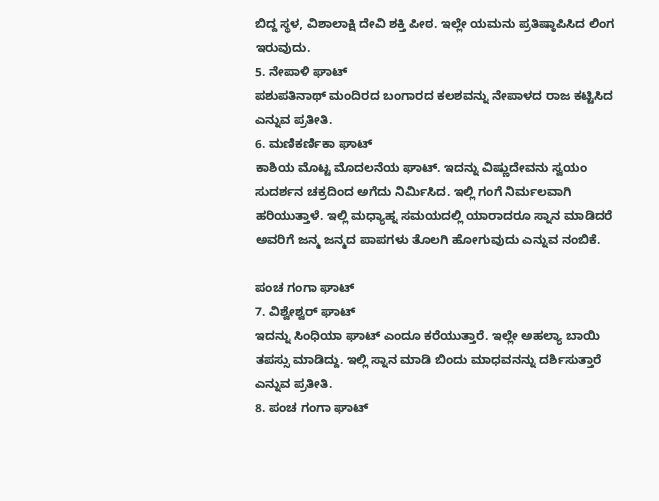ಬಿದ್ದ ಸ್ಥಳ, ವಿಶಾಲಾಕ್ಷಿ ದೇವಿ ಶಕ್ತಿ ಪೀಠ. ಇಲ್ಲೇ ಯಮನು ಪ್ರತಿಷ್ಠಾಪಿಸಿದ ಲಿಂಗ ಇರುವುದು.
5. ನೇಪಾಳಿ ಘಾಟ್
ಪಶುಪತಿನಾಥ್ ಮಂದಿರದ ಬಂಗಾರದ ಕಲಶವನ್ನು ನೇಪಾಳದ ರಾಜ ಕಟ್ಟಿಸಿದ ಎನ್ನುವ ಪ್ರತೀತಿ.
6. ಮಣಿಕರ್ಣಿಕಾ ಘಾಟ್
ಕಾಶಿಯ ಮೊಟ್ಟ ಮೊದಲನೆಯ ಘಾಟ್. ಇದನ್ನು ವಿಷ್ಣುದೇವನು ಸ್ವಯಂ ಸುದರ್ಶನ ಚಕ್ರದಿಂದ ಅಗೆದು ನಿರ್ಮಿಸಿದ. ಇಲ್ಲಿ ಗಂಗೆ ನಿರ್ಮಲವಾಗಿ ಹರಿಯುತ್ತಾಳೆ. ಇಲ್ಲಿ ಮಧ್ಯಾಹ್ನ ಸಮಯದಲ್ಲಿ ಯಾರಾದರೂ ಸ್ನಾನ ಮಾಡಿದರೆ ಅವರಿಗೆ ಜನ್ಮ ಜನ್ಮದ ಪಾಪಗಳು ತೊಲಗಿ ಹೋಗುವುದು ಎನ್ನುವ ನಂಬಿಕೆ.

ಪಂಚ ಗಂಗಾ ಘಾಟ್
7. ವಿಶ್ವೇಶ್ವರ್ ಘಾಟ್
ಇದನ್ನು ಸಿಂಧಿಯಾ ಘಾಟ್ ಎಂದೂ ಕರೆಯುತ್ತಾರೆ. ಇಲ್ಲೇ ಅಹಲ್ಯಾ ಬಾಯಿ ತಪಸ್ಸು ಮಾಡಿದ್ದು. ಇಲ್ಲಿ ಸ್ನಾನ ಮಾಡಿ ಬಿಂದು ಮಾಧವನನ್ನು ದರ್ಶಿಸುತ್ತಾರೆ ಎನ್ನುವ ಪ್ರತೀತಿ.
8. ಪಂಚ ಗಂಗಾ ಘಾಟ್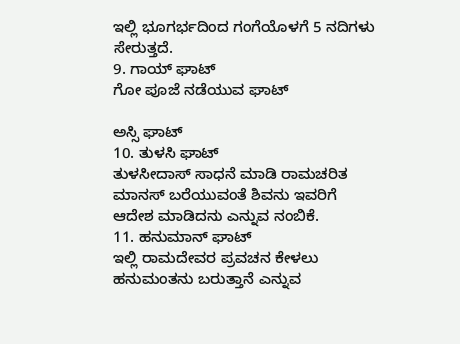ಇಲ್ಲಿ ಭೂಗರ್ಭದಿಂದ ಗಂಗೆಯೊಳಗೆ 5 ನದಿಗಳು ಸೇರುತ್ತದೆ.
9. ಗಾಯ್ ಘಾಟ್
ಗೋ ಪೂಜೆ ನಡೆಯುವ ಘಾಟ್

ಅಸ್ಸಿ ಘಾಟ್
10. ತುಳಸಿ ಘಾಟ್
ತುಳಸೀದಾಸ್ ಸಾಧನೆ ಮಾಡಿ ರಾಮಚರಿತ ಮಾನಸ್ ಬರೆಯುವಂತೆ ಶಿವನು ಇವರಿಗೆ ಆದೇಶ ಮಾಡಿದನು ಎನ್ನುವ ನಂಬಿಕೆ.
11. ಹನುಮಾನ್ ಘಾಟ್
ಇಲ್ಲಿ ರಾಮದೇವರ ಪ್ರವಚನ ಕೇಳಲು ಹನುಮಂತನು ಬರುತ್ತಾನೆ ಎನ್ನುವ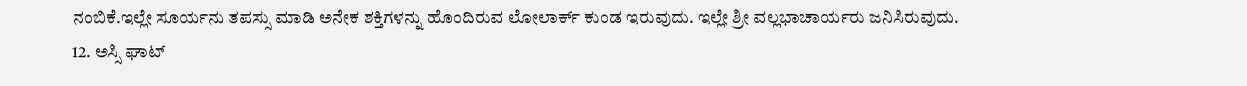ನಂಬಿಕೆ.ಇಲ್ಲೇ ಸೂರ್ಯನು ತಪಸ್ಸು ಮಾಡಿ ಅನೇಕ ಶಕ್ತಿಗಳನ್ನು ಹೊಂದಿರುವ ಲೋಲಾರ್ಕ್ ಕುಂಡ ಇರುವುದು. ಇಲ್ಲೇ ಶ್ರೀ ವಲ್ಲಭಾಚಾರ್ಯರು ಜನಿಸಿರುವುದು.
12. ಅಸ್ಸಿ ಘಾಟ್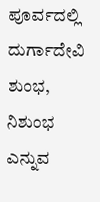ಪೂರ್ವದಲ್ಲಿ ದುರ್ಗಾದೇವಿ ಶುಂಭ, ನಿಶುಂಭ ಎನ್ನುವ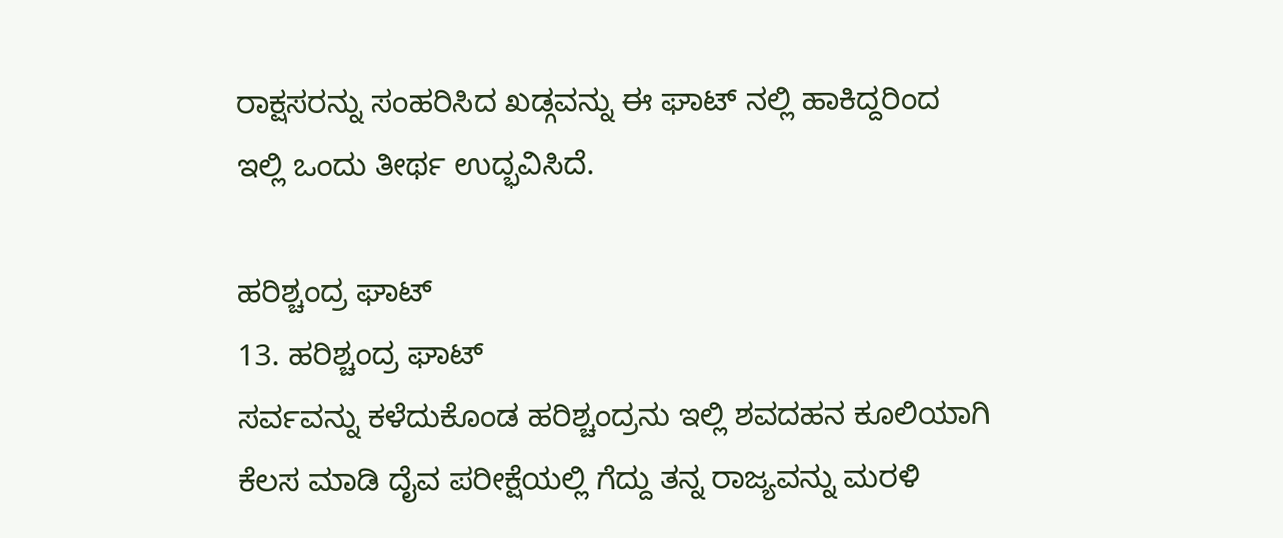ರಾಕ್ಷಸರನ್ನು ಸಂಹರಿಸಿದ ಖಡ್ಗವನ್ನು ಈ ಘಾಟ್ ನಲ್ಲಿ ಹಾಕಿದ್ದರಿಂದ ಇಲ್ಲಿ ಒಂದು ತೀರ್ಥ ಉದ್ಭವಿಸಿದೆ.

ಹರಿಶ್ಚಂದ್ರ ಘಾಟ್
13. ಹರಿಶ್ಚಂದ್ರ ಘಾಟ್
ಸರ್ವವನ್ನು ಕಳೆದುಕೊಂಡ ಹರಿಶ್ಚಂದ್ರನು ಇಲ್ಲಿ ಶವದಹನ ಕೂಲಿಯಾಗಿ ಕೆಲಸ ಮಾಡಿ ದೈವ ಪರೀಕ್ಷೆಯಲ್ಲಿ ಗೆದ್ದು ತನ್ನ ರಾಜ್ಯವನ್ನು ಮರಳಿ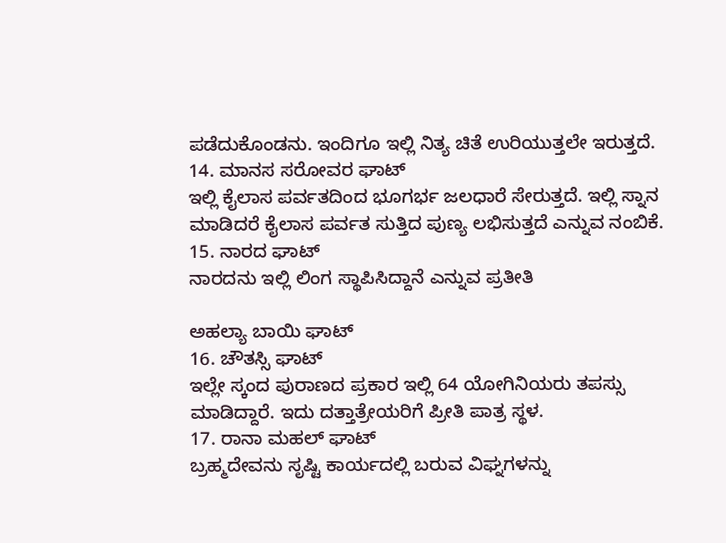ಪಡೆದುಕೊಂಡನು. ಇಂದಿಗೂ ಇಲ್ಲಿ ನಿತ್ಯ ಚಿತೆ ಉರಿಯುತ್ತಲೇ ಇರುತ್ತದೆ.
14. ಮಾನಸ ಸರೋವರ ಘಾಟ್
ಇಲ್ಲಿ ಕೈಲಾಸ ಪರ್ವತದಿಂದ ಭೂಗರ್ಭ ಜಲಧಾರೆ ಸೇರುತ್ತದೆ. ಇಲ್ಲಿ ಸ್ನಾನ ಮಾಡಿದರೆ ಕೈಲಾಸ ಪರ್ವತ ಸುತ್ತಿದ ಪುಣ್ಯ ಲಭಿಸುತ್ತದೆ ಎನ್ನುವ ನಂಬಿಕೆ.
15. ನಾರದ ಘಾಟ್
ನಾರದನು ಇಲ್ಲಿ ಲಿಂಗ ಸ್ಥಾಪಿಸಿದ್ದಾನೆ ಎನ್ನುವ ಪ್ರತೀತಿ

ಅಹಲ್ಯಾ ಬಾಯಿ ಘಾಟ್
16. ಚೌತಸ್ಸಿ ಘಾಟ್
ಇಲ್ಲೇ ಸ್ಕಂದ ಪುರಾಣದ ಪ್ರಕಾರ ಇಲ್ಲಿ 64 ಯೋಗಿನಿಯರು ತಪಸ್ಸು ಮಾಡಿದ್ದಾರೆ. ಇದು ದತ್ತಾತ್ರೇಯರಿಗೆ ಪ್ರೀತಿ ಪಾತ್ರ ಸ್ಥಳ.
17. ರಾನಾ ಮಹಲ್ ಘಾಟ್
ಬ್ರಹ್ಮದೇವನು ಸೃಷ್ಟಿ ಕಾರ್ಯದಲ್ಲಿ ಬರುವ ವಿಘ್ನಗಳನ್ನು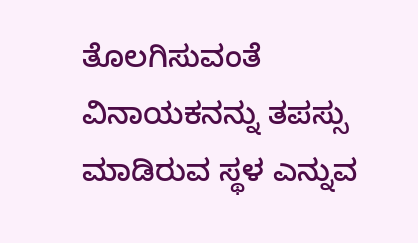ತೊಲಗಿಸುವಂತೆ ವಿನಾಯಕನನ್ನು ತಪಸ್ಸು ಮಾಡಿರುವ ಸ್ಥಳ ಎನ್ನುವ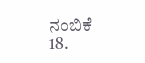ನಂಬಿಕೆ
18.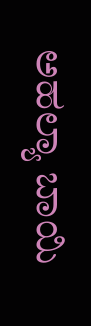ಅಹಲ್ಯಾ ಬಾಯಿ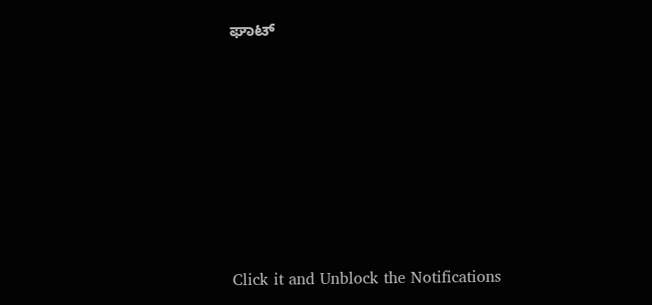ಘಾಟ್












Click it and Unblock the Notifications